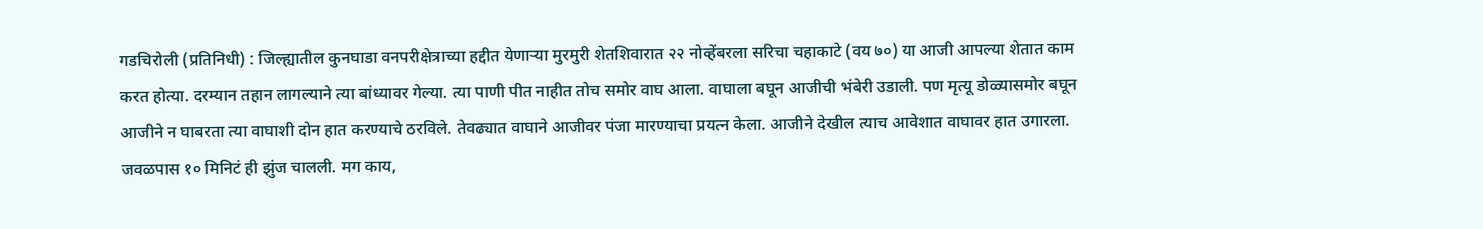गडचिरोली (प्रतिनिधी) : जिल्ह्यातील कुनघाडा वनपरीक्षेत्राच्या हद्दीत येणाऱ्या मुरमुरी शेतशिवारात २२ नोव्हेंबरला सरिचा चहाकाटे (वय ७०) या आजी आपल्या शेतात काम करत होत्या. दरम्यान तहान लागल्याने त्या बांध्यावर गेल्या. त्या पाणी पीत नाहीत तोच समोर वाघ आला. वाघाला बघून आजीची भंबेरी उडाली. पण मृत्यू डोळ्यासमोर बघून आजीने न घाबरता त्या वाघाशी दोन हात करण्याचे ठरविले. तेवढ्यात वाघाने आजीवर पंजा मारण्याचा प्रयत्न केला. आजीने देखील त्याच आवेशात वाघावर हात उगारला.
जवळपास १० मिनिटं ही झुंज चालली. मग काय,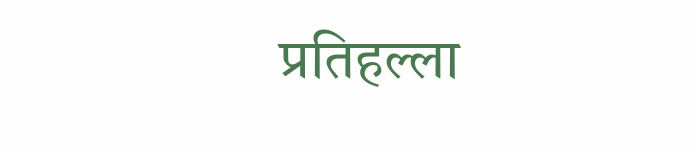प्रतिहल्ला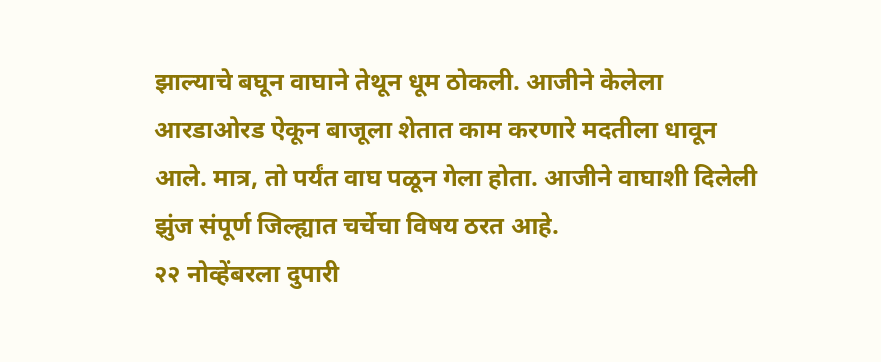झाल्याचे बघून वाघाने तेथून धूम ठोकली. आजीने केलेला आरडाओरड ऐकून बाजूला शेतात काम करणारे मदतीला धावून आले. मात्र, तो पर्यंत वाघ पळून गेला होता. आजीने वाघाशी दिलेली झुंज संपूर्ण जिल्ह्यात चर्चेचा विषय ठरत आहे.
२२ नोव्हेंबरला दुपारी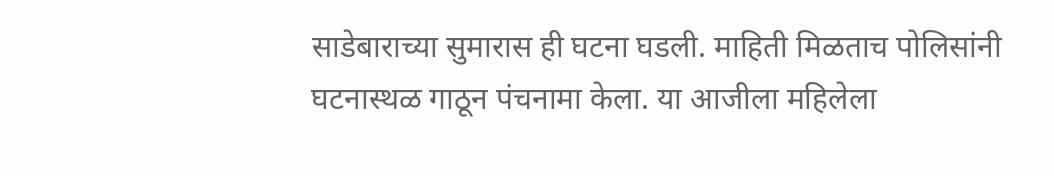साडेबाराच्या सुमारास ही घटना घडली. माहिती मिळताच पोलिसांनी घटनास्थळ गाठून पंचनामा केला. या आजीला महिलेला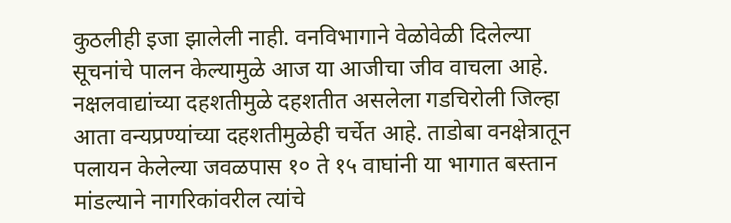कुठलीही इजा झालेली नाही. वनविभागाने वेळोवेळी दिलेल्या सूचनांचे पालन केल्यामुळे आज या आजीचा जीव वाचला आहे.
नक्षलवाद्यांच्या दहशतीमुळे दहशतीत असलेला गडचिरोली जिल्हा आता वन्यप्रण्यांच्या दहशतीमुळेही चर्चेत आहे. ताडोबा वनक्षेत्रातून पलायन केलेल्या जवळपास १० ते १५ वाघांनी या भागात बस्तान मांडल्याने नागरिकांवरील त्यांचे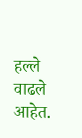हल्ले वाढले आहेत.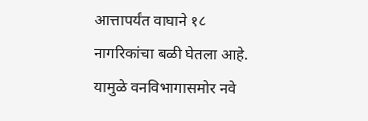आत्तापर्यंत वाघाने १८ नागरिकांचा बळी घेतला आहे. यामुळे वनविभागासमोर नवे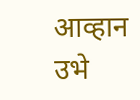आव्हान उभे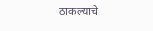ठाकल्याचे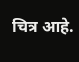चित्र आहे.